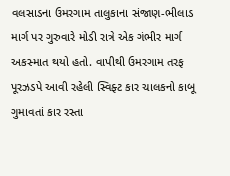વલસાડના ઉમરગામ તાલુકાના સંજાણ-ભીલાડ માર્ગ પર ગુરુવારે મોડી રાત્રે એક ગંભીર માર્ગ અકસ્માત થયો હતો. વાપીથી ઉમરગામ તરફ પૂરઝડપે આવી રહેલી સ્વિફ્ટ કાર ચાલકનો કાબૂ ગુમાવતાં કાર રસ્તા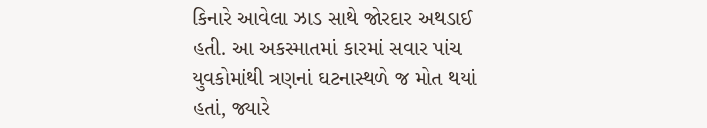કિનારે આવેલા ઝાડ સાથે જોરદાર અથડાઈ હતી. આ અકસ્માતમાં કારમાં સવાર પાંચ યુવકોમાંથી ત્રણનાં ઘટનાસ્થળે જ મોત થયાં હતાં, જ્યારે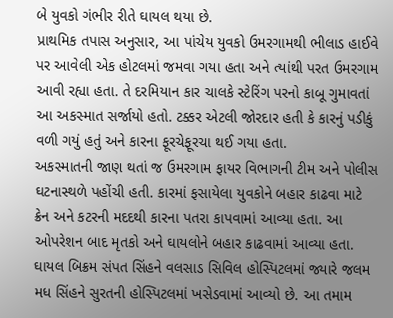બે યુવકો ગંભીર રીતે ઘાયલ થયા છે.
પ્રાથમિક તપાસ અનુસાર, આ પાંચેય યુવકો ઉમરગામથી ભીલાડ હાઈવે પર આવેલી એક હોટલમાં જમવા ગયા હતા અને ત્યાંથી પરત ઉમરગામ આવી રહ્યા હતા. તે દરમિયાન કાર ચાલકે સ્ટેરિંગ પરનો કાબૂ ગુમાવતાં આ અકસ્માત સર્જાયો હતો. ટક્કર એટલી જોરદાર હતી કે કારનું પડીકું વળી ગયું હતું અને કારના ફૂરચેફૂરચા થઈ ગયા હતા.
અકસ્માતની જાણ થતાં જ ઉમરગામ ફાયર વિભાગની ટીમ અને પોલીસ ઘટનાસ્થળે પહોંચી હતી. કારમાં ફસાયેલા યુવકોને બહાર કાઢવા માટે ક્રેન અને કટરની મદદથી કારના પતરા કાપવામાં આવ્યા હતા. આ ઓપરેશન બાદ મૃતકો અને ઘાયલોને બહાર કાઢવામાં આવ્યા હતા.
ઘાયલ બિક્રમ સંપત સિંહને વલસાડ સિવિલ હોસ્પિટલમાં જ્યારે જલમ મધ સિંહને સુરતની હોસ્પિટલમાં ખસેડવામાં આવ્યો છે. આ તમામ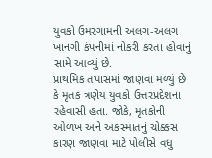યુવકો ઉમરગામની અલગ-અલગ ખાનગી કંપનીમાં નોકરી કરતા હોવાનું સામે આવ્યું છે.
પ્રાથમિક તપાસમાં જાણવા મળ્યું છે કે મૃતક ત્રણેય યુવકો ઉત્તરપ્રદેશના રહેવાસી હતા. જોકે, મૃતકોની ઓળખ અને અકસ્માતનું ચોક્કસ કારણ જાણવા માટે પોલીસે વધુ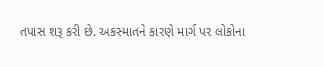તપાસ શરૂ કરી છે. અકસ્માતને કારણે માર્ગ પર લોકોના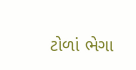ટોળાં ભેગા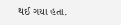થઈ ગયા હતા.